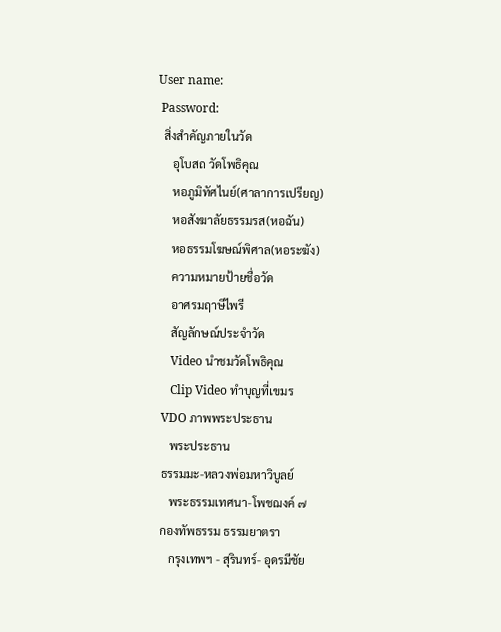User name:
 Password:
  สิ่งสำคัญภายในวัด
     อุโบสถ วัดโพธิคุณ
     หอภูมิทัศไนย์(ศาลาการเปรียญ)
     หอสังฆาลัยธรรมรส(หอฉัน)
     หอธรรมโฆษณ์พิศาล(หอระฆัง)
     ความหมายป้ายชื่อวัด
     อาศรมฤาษีไพรี
     สัญลักษณ์ประจำวัด
     Video นำชมวัดโพธิคุณ
     Clip Video ทำบุญที่เขมร
  VDO ภาพพระประธาน
     พระประธาน
  ธรรมมะ-หลวงพ่อมหาวิบูลย์
     พระธรรมเทศนา-โพชฌงค์ ๗
  กองทัพธรรม ธรรมยาตรา
     กรุงเทพฯ - สุรินทร์- อุดรมีชัย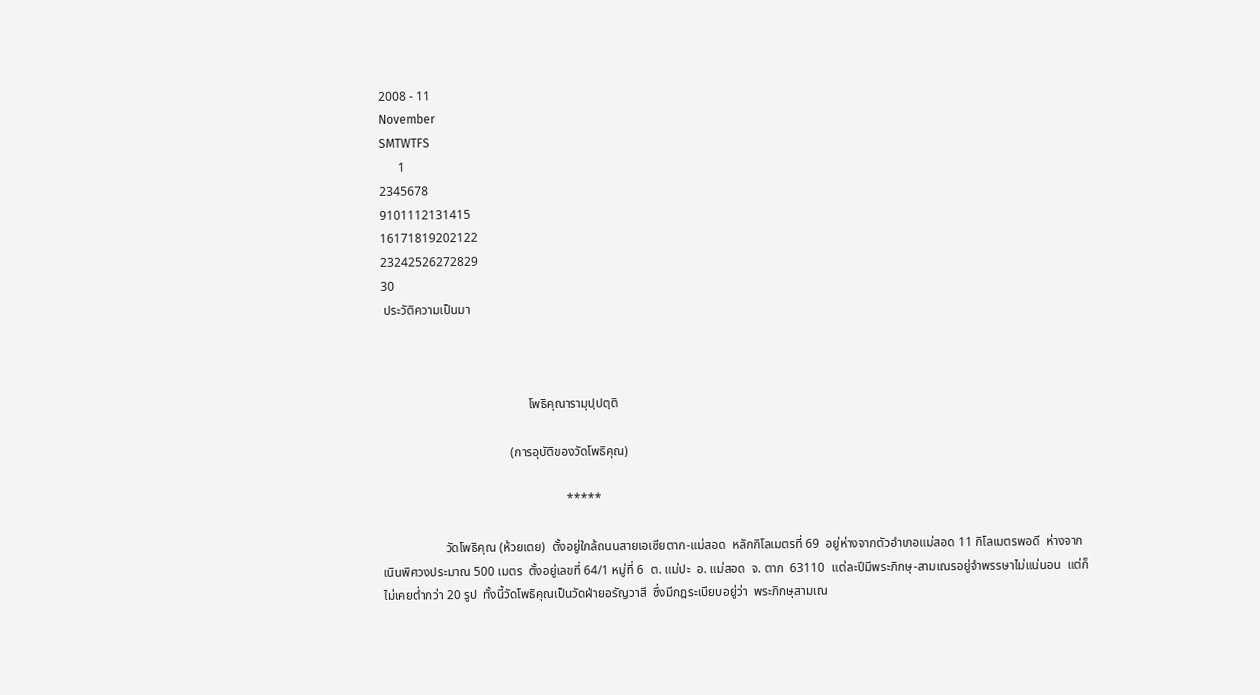2008 - 11
November
SMTWTFS
      1
2345678
9101112131415
16171819202122
23242526272829
30
 ประวัติความเป็นมา



                                               โพธิคุณารามุปฺปตฺติ

                                         (การอุบัติของวัดโพธิคุณ)

                                                           *****

                    วัดโพธิคุณ (ห้วยเตย)  ตั้งอยู่ใกล้ถนนสายเอเซียตาก-แม่สอด  หลักกิโลเมตรที่ 69  อยู่ห่างจากตัวอำเภอแม่สอด 11 กิโลเมตรพอดี  ห่างจากเนินพิศวงประมาณ 500 เมตร  ตั้งอยู่เลขที่ 64/1 หมู่ที่ 6  ต. แม่ปะ  อ. แม่สอด  จ. ตาก  63110  แต่ละปีมีพระภิกษุ-สามเณรอยู่จำพรรษาไม่แน่นอน  แต่ก็ไม่เคยต่ำกว่า 20 รูป  ทั้งนี้วัดโพธิคุณเป็นวัดฝ่ายอรัญวาสี  ซึ่งมีกฎระเบียบอยู่ว่า  พระภิกษุสามเณ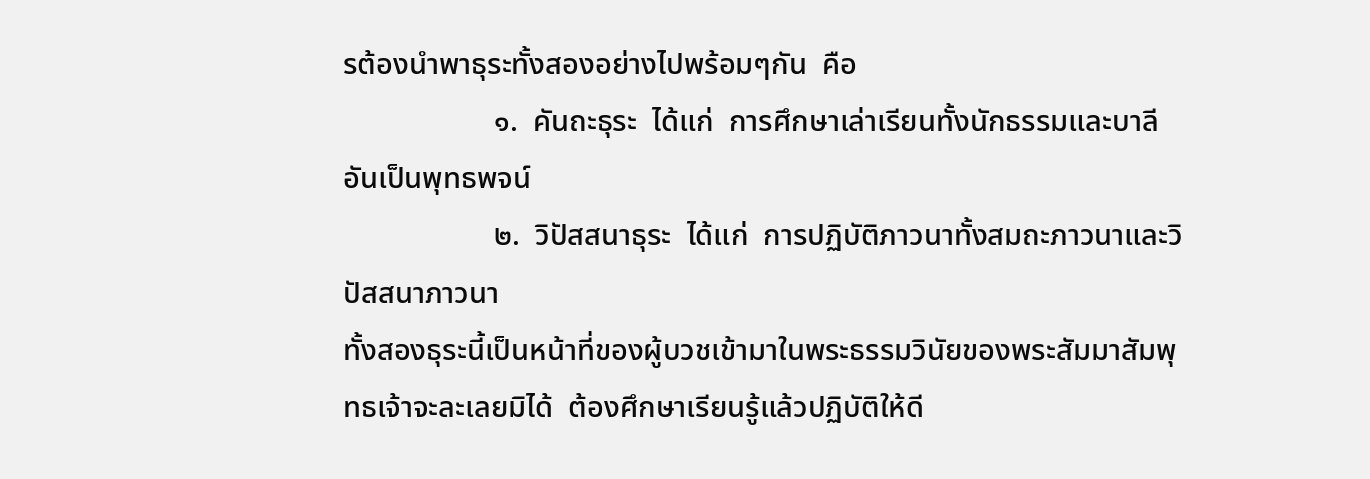รต้องนำพาธุระทั้งสองอย่างไปพร้อมๆกัน  คือ
                    ๑.  คันถะธุระ  ได้แก่  การศึกษาเล่าเรียนทั้งนักธรรมและบาลีอันเป็นพุทธพจน์
                    ๒.  วิปัสสนาธุระ  ได้แก่  การปฏิบัติภาวนาทั้งสมถะภาวนาและวิปัสสนาภาวนา
ทั้งสองธุระนี้เป็นหน้าที่ของผู้บวชเข้ามาในพระธรรมวินัยของพระสัมมาสัมพุทธเจ้าจะละเลยมิได้  ต้องศึกษาเรียนรู้แล้วปฏิบัติให้ดี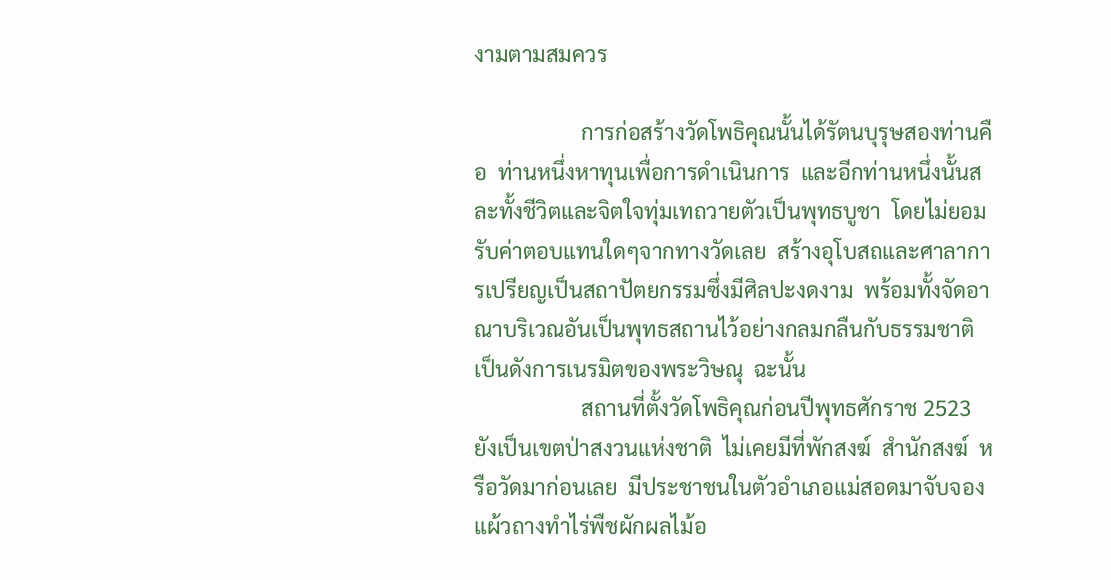งามตามสมควร

                    การก่อสร้างวัดโพธิคุณนั้นได้รัตนบุรุษสองท่านคือ  ท่านหนึ่งหาทุนเพื่อการดำเนินการ  และอีกท่านหนึ่งนั้นสละทั้งชีวิตและจิตใจทุ่มเทถวายตัวเป็นพุทธบูชา  โดยไม่ยอมรับค่าตอบแทนใดๆจากทางวัดเลย  สร้างอุโบสถและศาลาการเปรียญเป็นสถาปัตยกรรมซึ่งมีศิลปะงดงาม  พร้อมทั้งจัดอาณาบริเวณอันเป็นพุทธสถานไว้อย่างกลมกลืนกับธรรมชาติ  เป็นดังการเนรมิตของพระวิษณุ  ฉะนั้น
                    สถานที่ตั้งวัดโพธิคุณก่อนปีพุทธศักราช 2523  ยังเป็นเขตป่าสงวนแห่งชาติ  ไม่เคยมีที่พักสงฆ์  สำนักสงฆ์  หรือวัดมาก่อนเลย  มีประชาชนในตัวอำเภอแม่สอดมาจับจองแผ้วถางทำไร่พืชผักผลไม้อ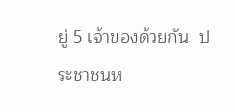ยู่ 5 เจ้าของด้วยกัน  ประชาชนห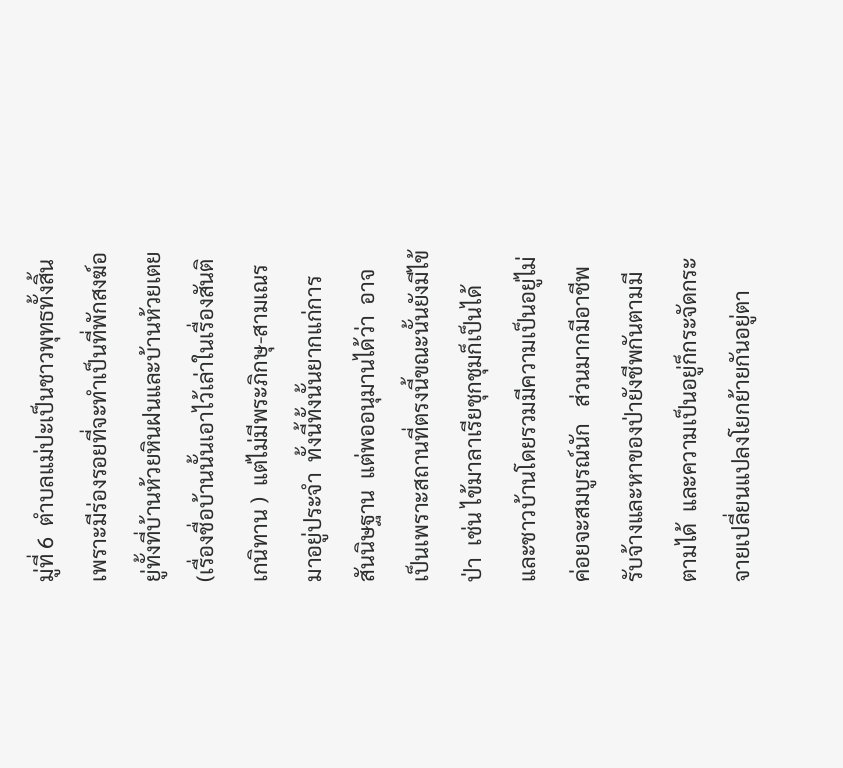มู่ที่ 6  ตำบลแม่ปะเป็นชาวพุทธทั้งสิ้น  เพราะมีร่องรอยที่จะทำเป็นที่พักสงฆ์อยู่ทั้งที่บ้านห้วยหินฝนและบ้านห้วยเตย (เรื่องชื่อบ้านนั้นเอาไว้เล่าในเรื่องสันติเกนิทาน )  แต่ไม่มีพระภิกษุ-สามเณรมาอยู่ประจำ  ทั้งนี้ทั้งนั้นยากแก่การสันนิษฐาน  แต่พออนุมานได้ว่า  อาจเป็นเพราะสถานที่ตรงนี้ขณะนั้นยังมีไข้ป่า  เช่น ไข้มาลาเรียชุกชุมก็เป็นได้  และชาวบ้านโดยรวมมีความเป็นอยู่ไม่ค่อยจะสมบูรณ์นัก   ส่วนมากมีอาชีพรับจ้างและหาของป่ายังชีพกันตามมีตามได้  และความเป็นอยู่ก็กระจัดกระจายเปลี่ยนแปลงโยกย้ายกันอยู่ตา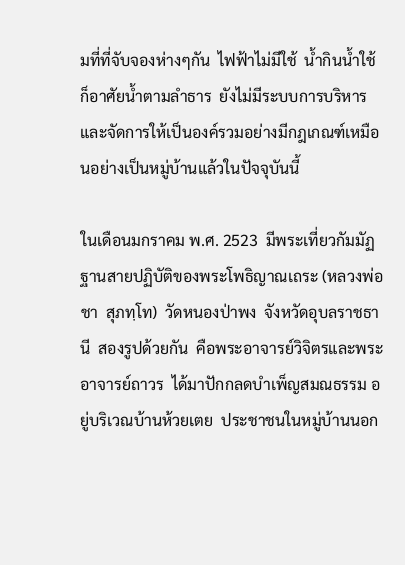มที่ที่จับจองห่างๆกัน  ไฟฟ้าไม่มีใช้  น้ำกินน้ำใช้ก็อาศัยน้ำตามลำธาร  ยังไม่มีระบบการบริหารและจัดการให้เป็นองค์รวมอย่างมีกฎเกณฑ์เหมือนอย่างเป็นหมู่บ้านแล้วในปัจจุบันนี้

ในเดือนมกราคม พ.ศ. 2523  มีพระเที่ยวกัมมัฏฐานสายปฏิบัติของพระโพธิญาณเถระ (หลวงพ่อชา  สุภทฺโท)  วัดหนองป่าพง  จังหวัดอุบลราชธานี  สองรูปด้วยกัน  คือพระอาจารย์วิจิตรและพระอาจารย์ถาวร  ได้มาปักกลดบำเพ็ญสมณธรรม อยู่บริเวณบ้านห้วยเตย  ประชาชนในหมู่บ้านนอก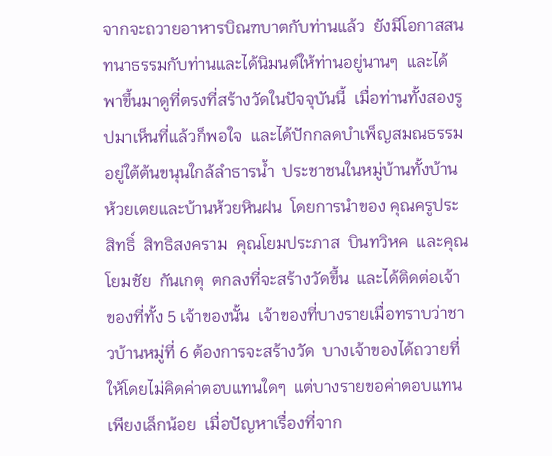จากจะถวายอาหารบิณฑบาตกับท่านแล้ว  ยังมีโอกาสสนทนาธรรมกับท่านและได้นิมนต์ให้ท่านอยู่นานๆ  และได้พาขึ้นมาดูที่ตรงที่สร้างวัดในปัจจุบันนี้  เมื่อท่านทั้งสองรูปมาเห็นที่แล้วก็พอใจ  และได้ปักกลดบำเพ็ญสมณธรรมอยู่ใต้ต้นขนุนใกล้ลำธารน้ำ  ประชาชนในหมู่บ้านทั้งบ้านห้วยเตยและบ้านห้วยหินฝน  โดยการนำของ คุณครูประสิทธิ์  สิทธิสงคราม  คุณโยมประภาส  บินทวิหค  และคุณโยมชัย  กันเกตุ  ตกลงที่จะสร้างวัดขึ้น  และได้ติดต่อเจ้าของที่ทั้ง 5 เจ้าของนั้น  เจ้าของที่บางรายเมื่อทราบว่าชาวบ้านหมู่ที่ 6 ต้องการจะสร้างวัด  บางเจ้าของได้ถวายที่ให้โดยไม่คิดค่าตอบแทนใดๆ  แต่บางรายขอค่าตอบแทนเพียงเล็กน้อย  เมื่อปัญหาเรื่องที่จาก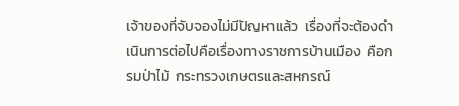เจ้าของที่จับจองไม่มีปัญหาแล้ว  เรื่องที่จะต้องดำเนินการต่อไปคือเรื่องทางราชการบ้านเมือง  คือกรมป่าไม้  กระทรวงเกษตรและสหกรณ์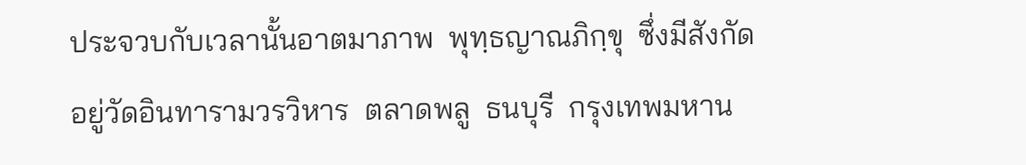ประจวบกับเวลานั้นอาตมาภาพ  พุทฺธญาณภิกฺขุ  ซึ่งมีสังกัดอยู่วัดอินทารามวรวิหาร  ตลาดพลู  ธนบุรี  กรุงเทพมหาน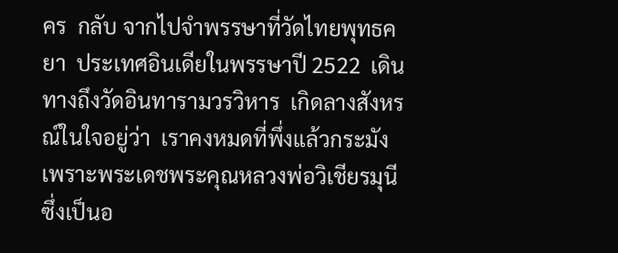คร  กลับ จากไปจำพรรษาที่วัดไทยพุทธคยา  ประเทศอินเดียในพรรษาปี 2522  เดินทางถึงวัดอินทารามวรวิหาร  เกิดลางสังหรณ์ในใจอยู่ว่า  เราคงหมดที่พึ่งแล้วกระมัง  เพราะพระเดชพระคุณหลวงพ่อวิเชียรมุนี  ซึ่งเป็นอ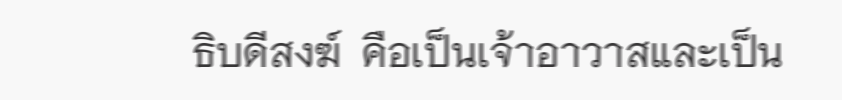ธิบดีสงฆ์  คือเป็นเจ้าอาวาสและเป็น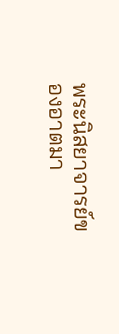พระนิสยาจารย์ของอาตมา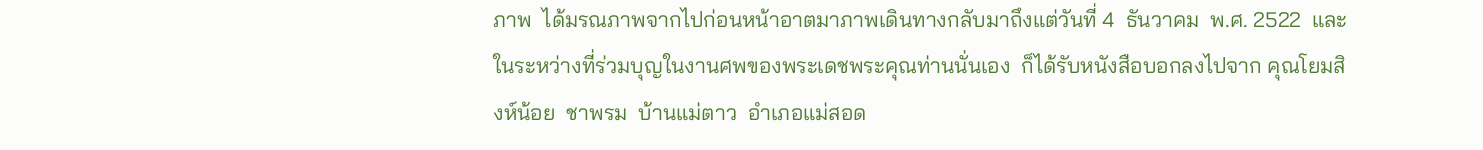ภาพ  ได้มรณภาพจากไปก่อนหน้าอาตมาภาพเดินทางกลับมาถึงแต่วันที่ 4  ธันวาคม  พ.ศ. 2522  และในระหว่างที่ร่วมบุญในงานศพของพระเดชพระคุณท่านนั่นเอง  ก็ได้รับหนังสือบอกลงไปจาก คุณโยมสิงห์น้อย  ชาพรม  บ้านแม่ตาว  อำเภอแม่สอด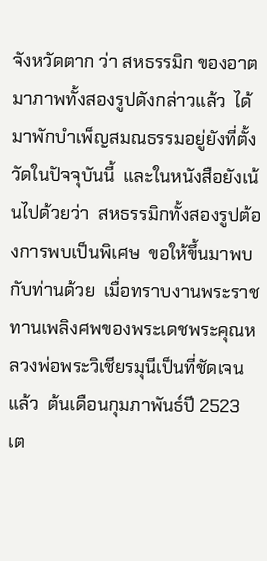จังหวัดตาก ว่า สหธรรมิก ของอาตมาภาพทั้งสองรูปดังกล่าวแล้ว  ได้มาพักบำเพ็ญสมณธรรมอยู่ยังที่ตั้งวัดในปัจจุบันนี้  และในหนังสือยังเน้นไปด้วยว่า  สหธรรมิกทั้งสองรูปต้องการพบเป็นพิเศษ  ขอให้ขึ้นมาพบกับท่านด้วย  เมื่อทราบงานพระราชทานเพลิงศพของพระเดชพระคุณหลวงพ่อพระวิเชียรมุนีเป็นที่ชัดเจนแล้ว  ต้นเดือนกุมภาพันธ์ปี 2523  เต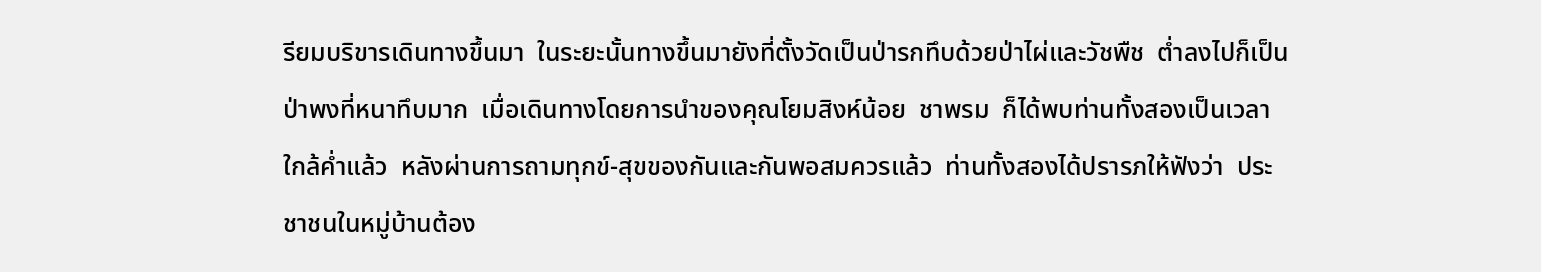รียมบริขารเดินทางขึ้นมา  ในระยะนั้นทางขึ้นมายังที่ตั้งวัดเป็นป่ารกทึบด้วยป่าไผ่และวัชพืช  ต่ำลงไปก็เป็นป่าพงที่หนาทึบมาก  เมื่อเดินทางโดยการนำของคุณโยมสิงห์น้อย  ชาพรม  ก็ได้พบท่านทั้งสองเป็นเวลาใกล้ค่ำแล้ว  หลังผ่านการถามทุกข์-สุขของกันและกันพอสมควรแล้ว  ท่านทั้งสองได้ปรารภให้ฟังว่า  ประชาชนในหมู่บ้านต้อง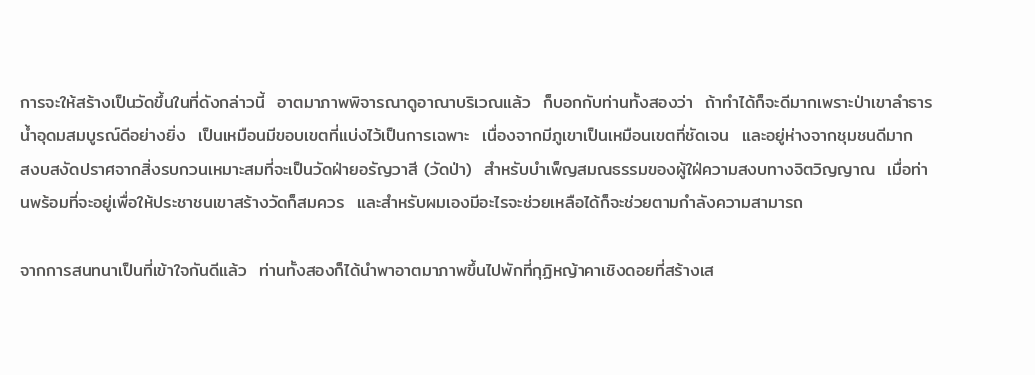การจะให้สร้างเป็นวัดขึ้นในที่ดังกล่าวนี้  อาตมาภาพพิจารณาดูอาณาบริเวณแล้ว  ก็บอกกับท่านทั้งสองว่า  ถ้าทำได้ก็จะดีมากเพราะป่าเขาลำธารน้ำอุดมสมบูรณ์ดีอย่างยิ่ง  เป็นเหมือนมีขอบเขตที่แบ่งไว้เป็นการเฉพาะ  เนื่องจากมีภูเขาเป็นเหมือนเขตที่ชัดเจน  และอยู่ห่างจากชุมชนดีมาก  สงบสงัดปราศจากสิ่งรบกวนเหมาะสมที่จะเป็นวัดฝ่ายอรัญวาสี (วัดป่า)  สำหรับบำเพ็ญสมณธรรมของผู้ใฝ่ความสงบทางจิตวิญญาณ  เมื่อท่านพร้อมที่จะอยู่เพื่อให้ประชาชนเขาสร้างวัดก็สมควร  และสำหรับผมเองมีอะไรจะช่วยเหลือได้ก็จะช่วยตามกำลังความสามารถ

จากการสนทนาเป็นที่เข้าใจกันดีแล้ว  ท่านทั้งสองก็ได้นำพาอาตมาภาพขึ้นไปพักที่กุฏิหญ้าคาเชิงดอยที่สร้างเส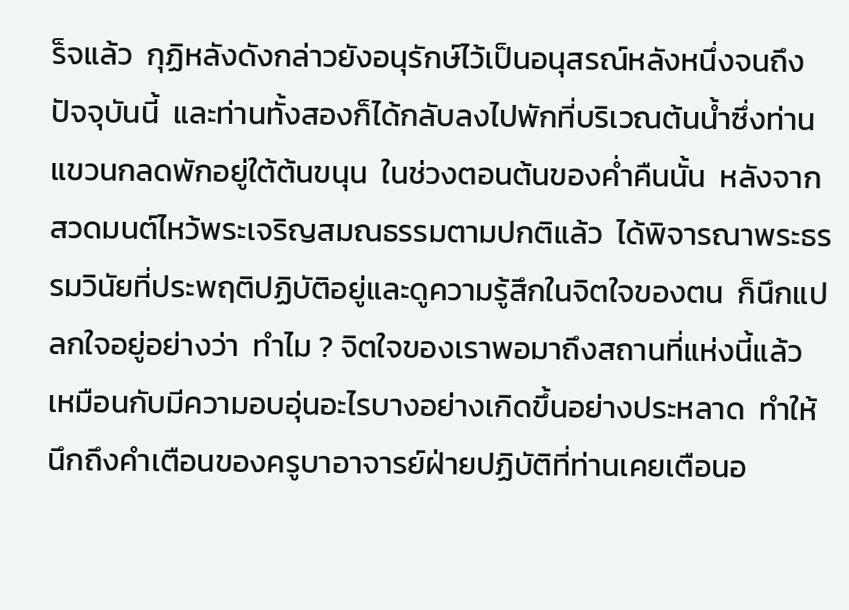ร็จแล้ว  กุฏิหลังดังกล่าวยังอนุรักษ์ไว้เป็นอนุสรณ์หลังหนึ่งจนถึงปัจจุบันนี้  และท่านทั้งสองก็ได้กลับลงไปพักที่บริเวณต้นน้ำซึ่งท่านแขวนกลดพักอยู่ใต้ต้นขนุน  ในช่วงตอนต้นของค่ำคืนนั้น  หลังจากสวดมนต์ไหว้พระเจริญสมณธรรมตามปกติแล้ว  ได้พิจารณาพระธรรมวินัยที่ประพฤติปฏิบัติอยู่และดูความรู้สึกในจิตใจของตน  ก็นึกแปลกใจอยู่อย่างว่า  ทำไม ? จิตใจของเราพอมาถึงสถานที่แห่งนี้แล้ว  เหมือนกับมีความอบอุ่นอะไรบางอย่างเกิดขึ้นอย่างประหลาด  ทำให้นึกถึงคำเตือนของครูบาอาจารย์ฝ่ายปฏิบัติที่ท่านเคยเตือนอ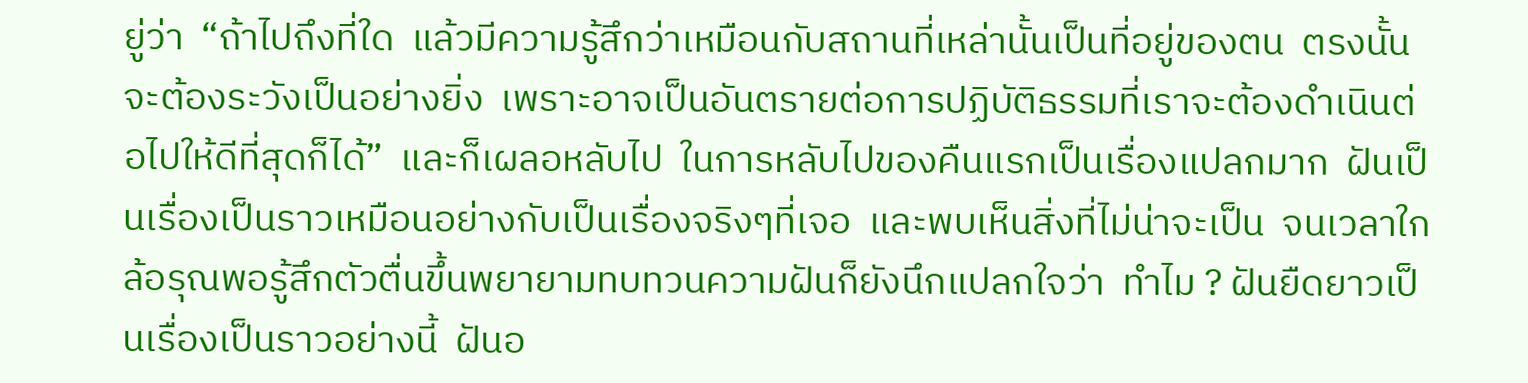ยู่ว่า  “ถ้าไปถึงที่ใด  แล้วมีความรู้สึกว่าเหมือนกับสถานที่เหล่านั้นเป็นที่อยู่ของตน  ตรงนั้นจะต้องระวังเป็นอย่างยิ่ง  เพราะอาจเป็นอันตรายต่อการปฏิบัติธรรมที่เราจะต้องดำเนินต่อไปให้ดีที่สุดก็ได้”  และก็เผลอหลับไป  ในการหลับไปของคืนแรกเป็นเรื่องแปลกมาก  ฝันเป็นเรื่องเป็นราวเหมือนอย่างกับเป็นเรื่องจริงๆที่เจอ  และพบเห็นสิ่งที่ไม่น่าจะเป็น  จนเวลาใกล้อรุณพอรู้สึกตัวตื่นขึ้นพยายามทบทวนความฝันก็ยังนึกแปลกใจว่า  ทำไม ? ฝันยืดยาวเป็นเรื่องเป็นราวอย่างนี้  ฝันอ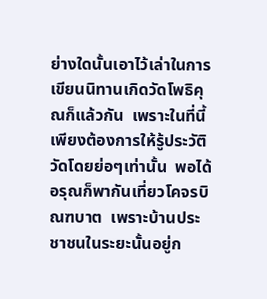ย่างใดนั้นเอาไว้เล่าในการเขียนนิทานเกิดวัดโพธิคุณก็แล้วกัน  เพราะในที่นี้เพียงต้องการให้รู้ประวัติวัดโดยย่อๆเท่านั้น  พอได้อรุณก็พากันเที่ยวโคจรบิณฑบาต  เพราะบ้านประชาชนในระยะนั้นอยู่ก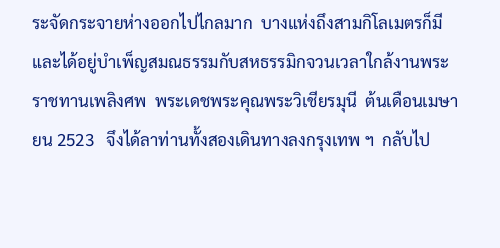ระจัดกระจายห่างออกไปไกลมาก  บางแห่งถึงสามกิโลเมตรก็มี  และได้อยู่บำเพ็ญสมณธรรมกับสหธรรมิกจวนเวลาใกล้งานพระราชทานเพลิงศพ  พระเดชพระคุณพระวิเชียรมุนี  ต้นเดือนเมษายน 2523   จึงได้ลาท่านทั้งสองเดินทางลงกรุงเทพ ฯ  กลับไป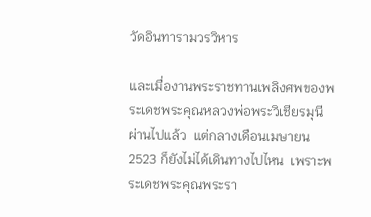วัดอินทารามวรวิหาร

และเมื่องานพระราชทานเพลิงศพของพระเดชพระคุณหลวงพ่อพระวิเชียรมุนีผ่านไปแล้ว  แต่กลางเดือนเมษายน 2523 ก็ยังไม่ได้เดินทางไปไหน  เพราะพระเดชพระคุณพระรา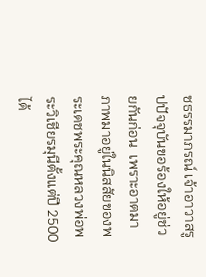ชธรรมาภรณ์ เจ้าอาวาสรูปปัจจุบันขอร้องให้อยู่ช่วยกันก่อน  เพราะอาตมาภาพมาอยู่ในนิสสัยของพระเดชพระคุณหลวงพ่อพระวิเชียรมุนีตั้งแต่ปี 2500  ได้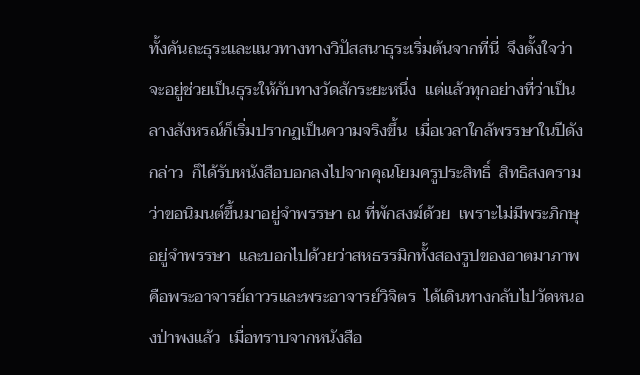ทั้งคันถะธุระและแนวทางทางวิปัสสนาธุระเริ่มต้นจากที่นี่  จึงตั้งใจว่าจะอยู่ช่วยเป็นธุระให้กับทางวัดสักระยะหนึ่ง  แต่แล้วทุกอย่างที่ว่าเป็นลางสังหรณ์ก็เริ่มปรากฏเป็นความจริงขึ้น  เมื่อเวลาใกล้พรรษาในปีดังกล่าว  ก็ได้รับหนังสือบอกลงไปจากคุณโยมครูประสิทธิ์  สิทธิสงคราม  ว่าขอนิมนต์ขึ้นมาอยู่จำพรรษา ณ ที่พักสงฆ์ด้วย  เพราะไม่มีพระภิกษุอยู่จำพรรษา  และบอกไปด้วยว่าสหธรรมิกทั้งสองรูปของอาตมาภาพ  คือพระอาจารย์ถาวรและพระอาจารย์วิจิตร  ได้เดินทางกลับไปวัดหนองป่าพงแล้ว  เมื่อทราบจากหนังสือ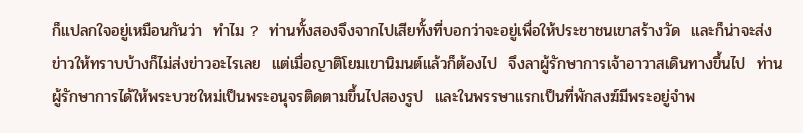ก็แปลกใจอยู่เหมือนกันว่า  ทำไม ?  ท่านทั้งสองจึงจากไปเสียทั้งที่บอกว่าจะอยู่เพื่อให้ประชาชนเขาสร้างวัด  และก็น่าจะส่งข่าวให้ทราบบ้างก็ไม่ส่งข่าวอะไรเลย  แต่เมื่อญาติโยมเขานิมนต์แล้วก็ต้องไป  จึงลาผู้รักษาการเจ้าอาวาสเดินทางขึ้นไป  ท่านผู้รักษาการได้ให้พระบวชใหม่เป็นพระอนุจรติดตามขึ้นไปสองรูป  และในพรรษาแรกเป็นที่พักสงฆ์มีพระอยู่จำพ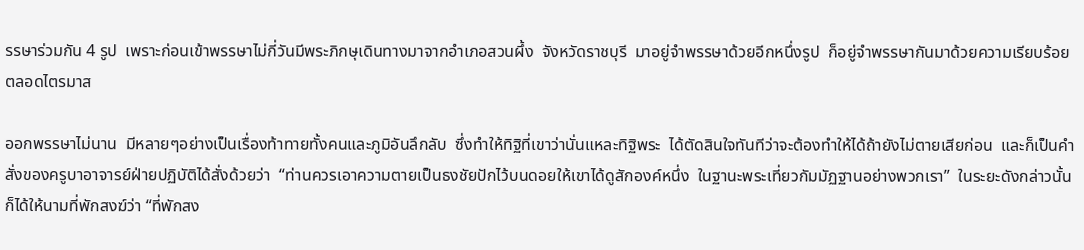รรษาร่วมกัน 4 รูป  เพราะก่อนเข้าพรรษาไม่กี่วันมีพระภิกษุเดินทางมาจากอำเภอสวนผึ้ง  จังหวัดราชบุรี  มาอยู่จำพรรษาด้วยอีกหนึ่งรูป  ก็อยู่จำพรรษากันมาด้วยความเรียบร้อยตลอดไตรมาส

ออกพรรษาไม่นาน  มีหลายๆอย่างเป็นเรื่องท้าทายทั้งคนและภูมิอันลึกลับ  ซึ่งทำให้ทิฐิที่เขาว่านั่นแหละทิฐิพระ  ได้ตัดสินใจทันทีว่าจะต้องทำให้ได้ถ้ายังไม่ตายเสียก่อน  และก็เป็นคำสั่งของครูบาอาจารย์ฝ่ายปฏิบัติได้สั่งด้วยว่า  “ท่านควรเอาความตายเป็นธงชัยปักไว้บนดอยให้เขาได้ดูสักองค์หนึ่ง  ในฐานะพระเที่ยวกัมมัฏฐานอย่างพวกเรา”  ในระยะดังกล่าวนั้นก็ได้ให้นามที่พักสงฆ์ว่า “ที่พักสง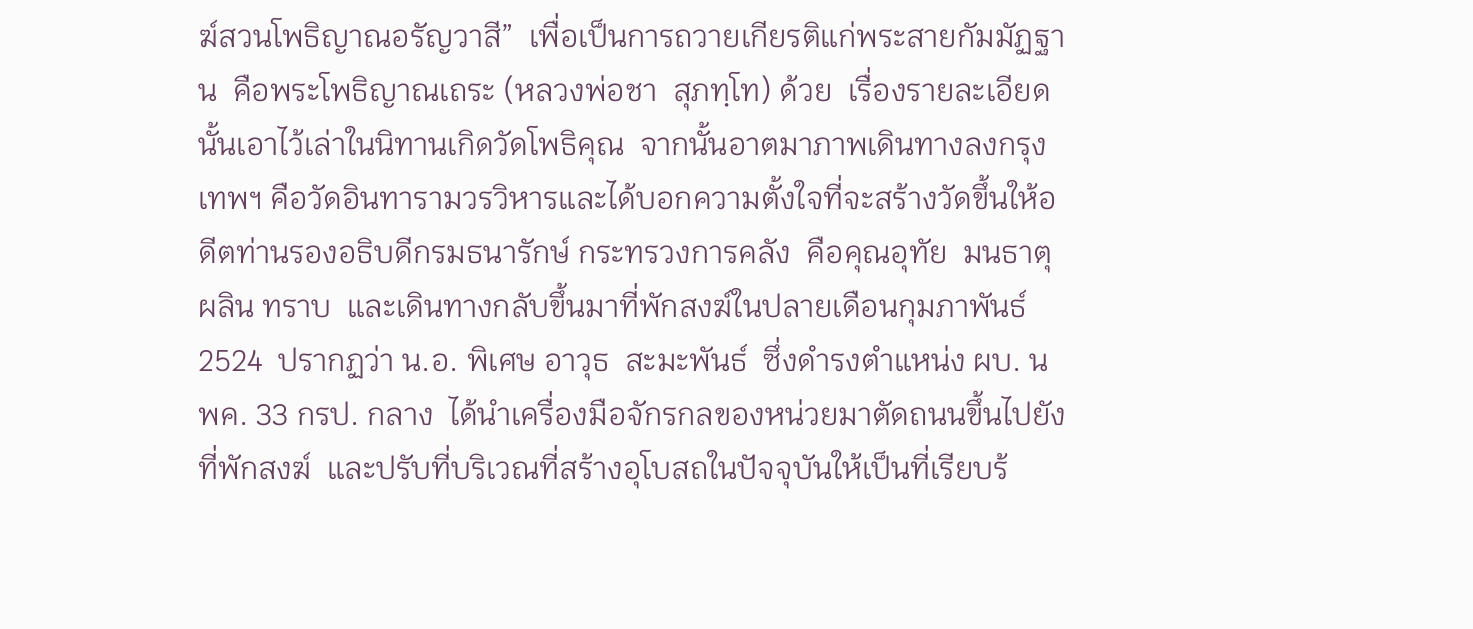ฆ์สวนโพธิญาณอรัญวาสี”  เพื่อเป็นการถวายเกียรติแก่พระสายกัมมัฏฐาน  คือพระโพธิญาณเถระ (หลวงพ่อชา  สุภทฺโท) ด้วย  เรื่องรายละเอียดนั้นเอาไว้เล่าในนิทานเกิดวัดโพธิคุณ  จากนั้นอาตมาภาพเดินทางลงกรุงเทพฯ คือวัดอินทารามวรวิหารและได้บอกความตั้งใจที่จะสร้างวัดขึ้นให้อดีตท่านรองอธิบดีกรมธนารักษ์ กระทรวงการคลัง  คือคุณอุทัย  มนธาตุผลิน ทราบ  และเดินทางกลับขึ้นมาที่พักสงฆ์ในปลายเดือนกุมภาพันธ์ 2524  ปรากฏว่า น.อ. พิเศษ อาวุธ  สะมะพันธ์  ซึ่งดำรงตำแหน่ง ผบ. นพค. 33 กรป. กลาง  ได้นำเครื่องมือจักรกลของหน่วยมาตัดถนนขึ้นไปยังที่พักสงฆ์  และปรับที่บริเวณที่สร้างอุโบสถในปัจจุบันให้เป็นที่เรียบร้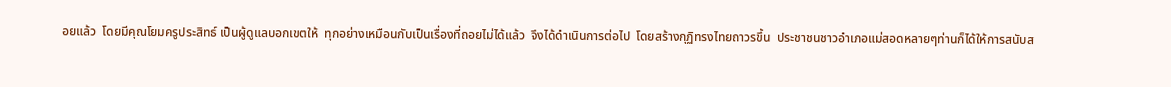อยแล้ว  โดยมีคุณโยมครูประสิทธ์ เป็นผู้ดูแลบอกเขตให้  ทุกอย่างเหมือนกับเป็นเรื่องที่ถอยไม่ได้แล้ว  จึงได้ดำเนินการต่อไป  โดยสร้างกุฏิทรงไทยถาวรขึ้น  ประชาชนชาวอำเภอแม่สอดหลายๆท่านก็ได้ให้การสนับส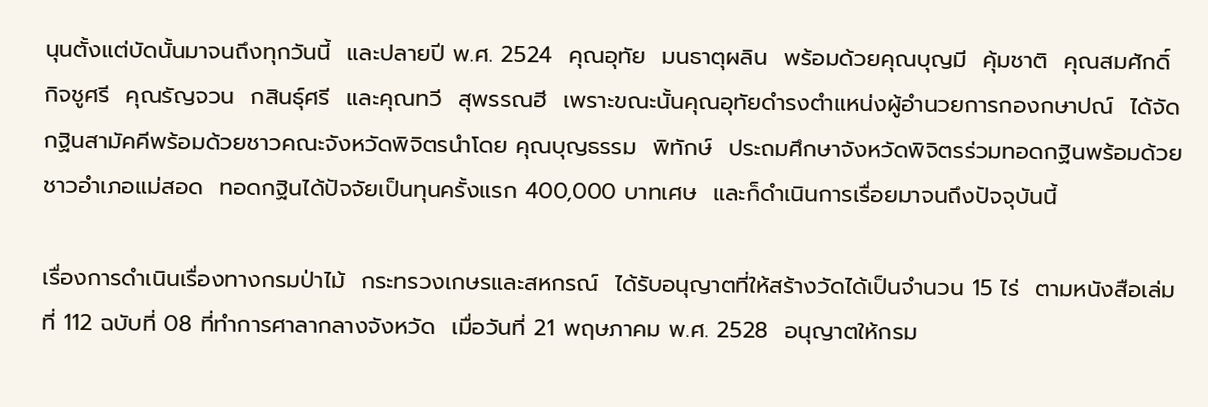นุนตั้งแต่บัดนั้นมาจนถึงทุกวันนี้  และปลายปี พ.ศ. 2524  คุณอุทัย  มนธาตุผลิน  พร้อมด้วยคุณบุญมี  คุ้มชาติ  คุณสมศักดิ์  กิจชูศรี  คุณรัญจวน  กสินธุ์ศรี  และคุณทวี  สุพรรณฮี  เพราะขณะนั้นคุณอุทัยดำรงตำแหน่งผู้อำนวยการกองกษาปณ์  ได้จัดกฐินสามัคคีพร้อมด้วยชาวคณะจังหวัดพิจิตรนำโดย คุณบุญธรรม  พิทักษ์  ประถมศึกษาจังหวัดพิจิตรร่วมทอดกฐินพร้อมด้วยชาวอำเภอแม่สอด  ทอดกฐินได้ปัจจัยเป็นทุนครั้งแรก 400,000 บาทเศษ  และก็ดำเนินการเรื่อยมาจนถึงปัจจุบันนี้

เรื่องการดำเนินเรื่องทางกรมป่าไม้  กระทรวงเกษรและสหกรณ์  ได้รับอนุญาตที่ให้สร้างวัดได้เป็นจำนวน 15 ไร่  ตามหนังสือเล่มที่ 112 ฉบับที่ 08 ที่ทำการศาลากลางจังหวัด  เมื่อวันที่ 21 พฤษภาคม พ.ศ. 2528  อนุญาตให้กรม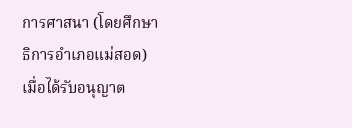การศาสนา (โดยศึกษาธิการอำเภอแม่สอด)  เมื่อได้รับอนุญาต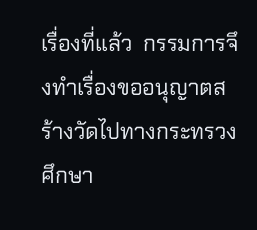เรื่องที่แล้ว  กรรมการจึงทำเรื่องขออนุญาตสร้างวัดไปทางกระทรวงศึกษา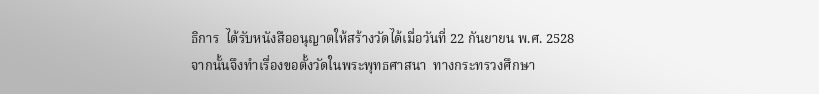ธิการ  ได้รับหนังสืออนุญาตให้สร้างวัดได้เมื่อวันที่ 22 กันยายน พ.ศ. 2528  จากนั้นจึงทำเรื่องขอตั้งวัดในพระพุทธศาสนา  ทางกระทรวงศึกษา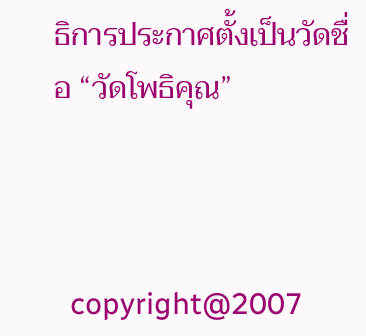ธิการประกาศตั้งเป็นวัดชื่อ “วัดโพธิคุณ”



  copyright@2007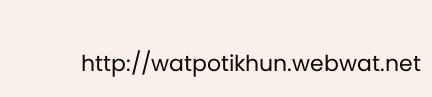http://watpotikhun.webwat.net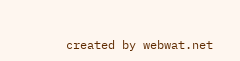created by webwat.net